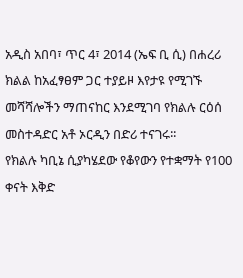አዲስ አበባ፣ ጥር 4፣ 2014 (ኤፍ ቢ ሲ) በሐረሪ ክልል ከአፈፃፀም ጋር ተያይዞ እየታዩ የሚገኙ መሻሻሎችን ማጠናከር እንደሚገባ የክልሉ ርዕሰ መስተዳድር አቶ ኦርዲን በድሪ ተናገሩ፡፡
የክልሉ ካቢኔ ሲያካሄደው የቆየውን የተቋማት የ100 ቀናት እቅድ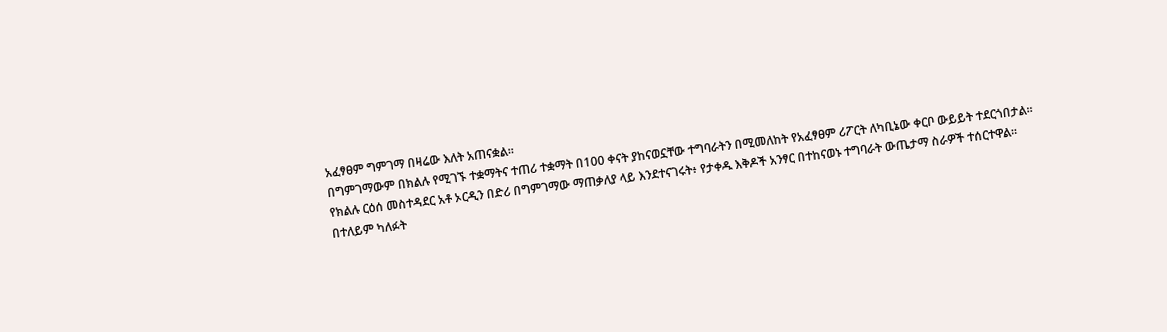አፈፃፀም ግምገማ በዛሬው እለት አጠናቋል፡፡
በግምገማውም በክልሉ የሚገኙ ተቋማትና ተጠሪ ተቋማት በ100 ቀናት ያከናወኗቸው ተግባራትን በሚመለከት የአፈፃፀም ሪፖርት ለካቢኔው ቀርቦ ውይይት ተደርጎበታል፡፡
የክልሉ ርዕሰ መስተዳደር አቶ ኦርዲን በድሪ በግምገማው ማጠቃለያ ላይ እንደተናገሩት፥ የታቀዱ እቅዶች አንፃር በተከናወኑ ተግባራት ውጤታማ ስራዎች ተሰርተዋል፡፡
በተለይም ካለፉት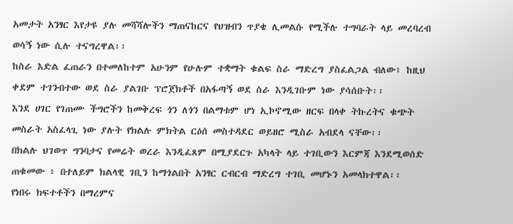አመታት አንፃር እየታዩ ያሉ መሻሻሎችን ማጠናከርና የህዝብን ጥያቄ ሊመልሱ የሚችሉ ተግባራት ላይ መረባረብ ወሳኝ ነው ሲሉ ተናግረዋል፡፡
ከስራ እድል ፈጠራን በተመለከተም አሁንም የሁሉም ተቋማት ቁልፍ ስራ ማድረግ ያስፈልጋል ብለው፥ ከዚህ ቀደም ተገንብተው ወደ ስራ ያልገቡ ፕሮጀክቶች በአፋጣኝ ወደ ስራ እንዲገቡም ነው ያሳሰቡት፡፡
እንደ ሀገር የገጠሙ ችግሮችን ከመቅረፍ ጎን ለጎን በልማቱም ሆነ ኢኮኖሚው ዘርፍ በላቀ ትኩረትና ቁጭት መስራት አስፈላጊ ነው ያሉት የክልሉ ምክትል ርዕሰ መስተዳደር ወይዘሮ ሚስራ አብደላ ናቸው፡፡
በክልሉ ህገወጥ ግንባታና የመሬት ወረራ እንዲፈጸም በሚያደርጉ አካላት ላይ ተገቢውን እርምጃ እንደሚወሰድ ጠቁመው ፥ በተለይም ክልላዊ ገቢን ከማጎልበት አንፃር ርብርብ ማድረግ ተገቢ መሆኑን አመላክተዋል፡፡
የነበሩ ክፍተቶችን በማረምና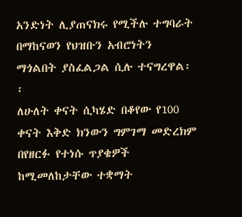አንድነት ሊያጠናክሩ የሚችሉ ተግባራት በማከናወን የህዝቡን አብሮነትን ማጎልበት ያስፈልጋል ሲሉ ተናግረዋል፡፡
ለሁለት ቀናት ሲካሄድ በቆየው የ100 ቀናት እቅድ ክንውን ግምገማ መድረክም በየዘርፉ የተነሱ ጥያቄዎች ከሚመለከታቸው ተቋማት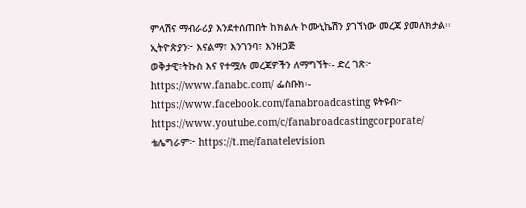ምላሽና ማብራሪያ እንደተሰጠበት ከክልሉ ኮሙኒኬሽን ያገኘነው መረጃ ያመለክታል፡፡
ኢትዮጵያን፦ እናልማ፣ እንገንባ፣ እንዘጋጅ
ወቅታዊ፣ትኩስ እና የተሟሉ መረጃዎችን ለማግኘት፡- ድረ ገጽ፦ https://www.fanabc.com/ ፌስቡክ፡- https://www.facebook.com/fanabroadcasting ዩትዩብ፦ https://www.youtube.com/c/fanabroadcastingcorporate/ ቴሌግራም፦ https://t.me/fanatelevision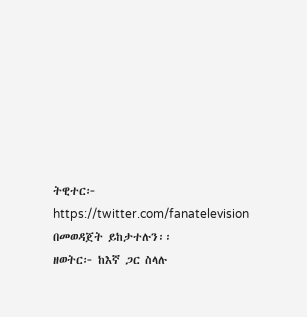ትዊተር፦ https://twitter.com/fanatelevision በመወዳጀት ይከታተሉን፡፡
ዘወትር፦ ከእኛ ጋር ስላሉ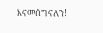እናመሰግናለን!